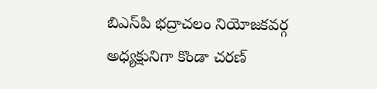బిఎస్‌పి భద్రాచలం నియోజకవర్గ అధ్యక్షునిగా కొండా చరణ్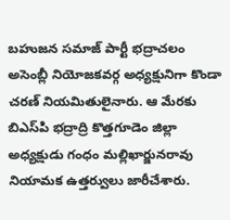బహుజన సమాజ్ పార్టీ భద్రాచలం అసెంబ్లీ నియోజకవర్గ అధ్యక్షునిగా కొండా చరణ్ నియమితులైనారు. ఆ మేరకు బిఎస్‌పి భద్రాద్రి కొత్తగూడెం జిల్లా అధ్యక్షుడు గంధం మల్లిఖార్జునరావు నియామక ఉత్తర్వులు జారీచేశారు.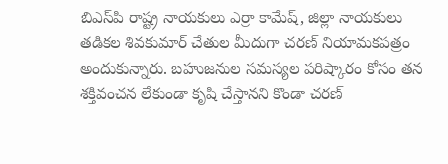బిఎస్‌పి రాష్ట్ర నాయకులు ఎర్రా కామేష్, జిల్లా నాయకులు తడికల శివకుమార్ చేతుల మీదుగా చరణ్ నియామకపత్రం అందుకున్నారు. బహుజనుల సమస్యల పరిష్కారం కోసం తన శక్తివంచన లేకుండా కృషి చేస్తానని కొండా చరణ్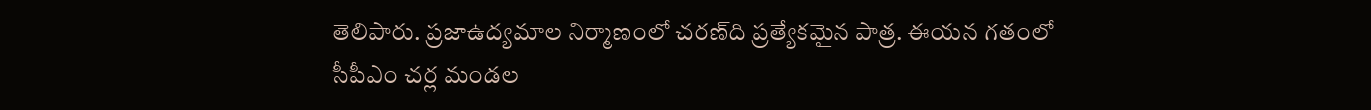తెలిపారు. ప్రజాఉద్యమాల నిర్మాణంలో చరణ్‌ది ప్రత్యేకమైన పాత్ర. ఈయన గతంలో సీపీఎం చర్ల మండల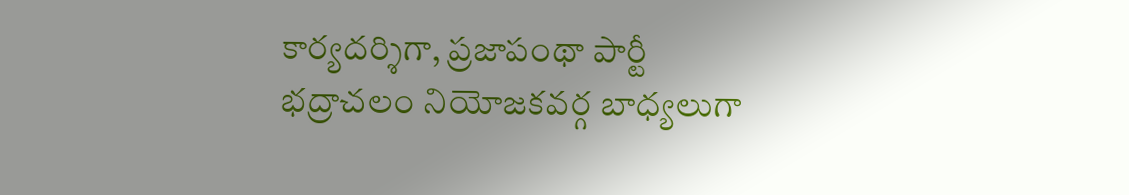కార్యదర్శిగా, ప్రజాపంథా పార్టీ భద్రాచలం నియోజకవర్గ బాధ్యలుగా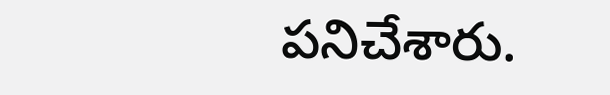పనిచేశారు.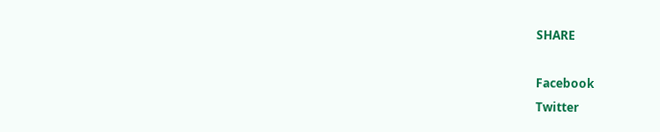SHARE

Facebook
Twitter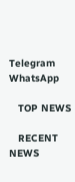Telegram
WhatsApp

   TOP NEWS

   RECENT NEWS